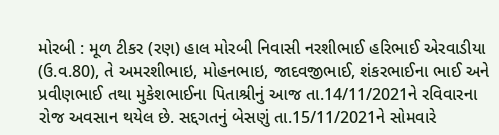મોરબી : મૂળ ટીકર (રણ) હાલ મોરબી નિવાસી નરશીભાઈ હરિભાઈ એરવાડીયા (ઉ.વ.80), તે અમરશીભાઇ, મોહનભાઇ, જાદવજીભાઈ, શંકરભાઈના ભાઈ અને પ્રવીણભાઈ તથા મુકેશભાઈના પિતાશ્રીનું આજ તા.14/11/2021ને રવિવારના રોજ અવસાન થયેલ છે. સદ્દગતનું બેસણું તા.15/11/2021ને સોમવારે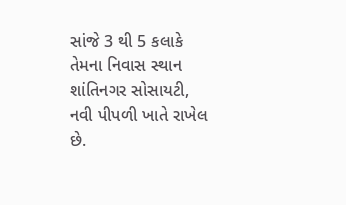સાંજે 3 થી 5 કલાકે તેમના નિવાસ સ્થાન શાંતિનગર સોસાયટી, નવી પીપળી ખાતે રાખેલ છે.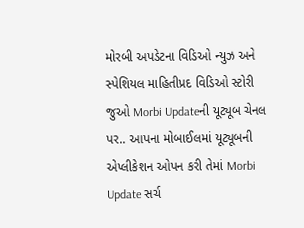મોરબી અપડેટના વિડિઓ ન્યુઝ અને સ્પેશિયલ માહિતીપ્રદ વિડિઓ સ્ટોરી જુઓ Morbi Updateની યૂટ્યૂબ ચેનલ પર.. આપના મોબાઈલમાં યૂટ્યૂબની એપ્લીકેશન ઓપન કરી તેમાં Morbi Update સર્ચ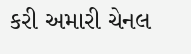કરી અમારી ચેનલ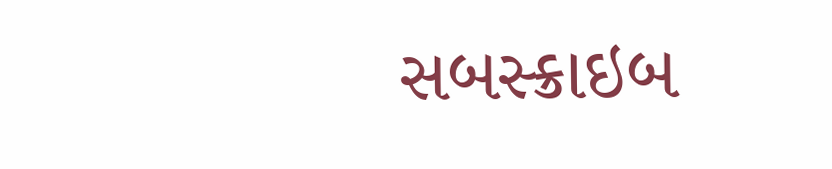સબસ્ક્રાઇબ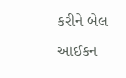કરીને બેલ આઈકન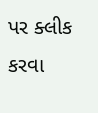પર ક્લીક કરવા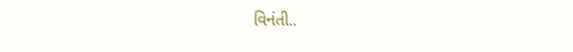વિનંતી..